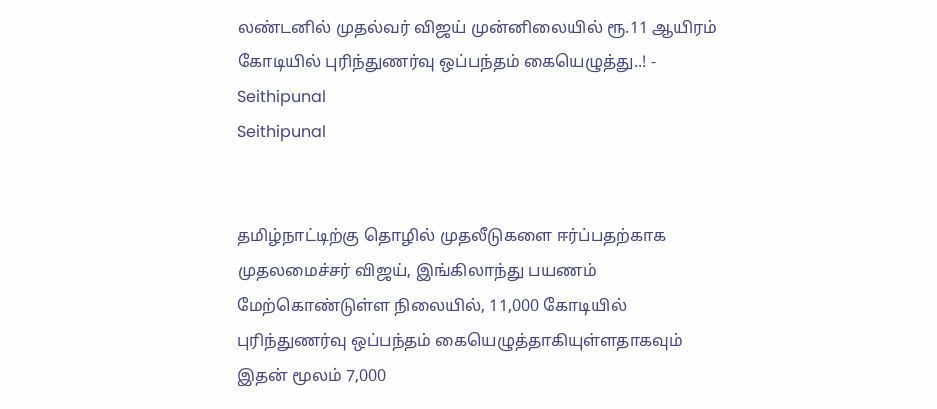லண்டனில் முதல்வர் விஜய் முன்னிலையில் ரூ.11 ஆயிரம் கோடியில் புரிந்துணர்வு ஒப்பந்தம் கையெழுத்து..! - Seithipunal
Seithipunal


தமிழ்நாட்டிற்கு தொழில் முதலீடுகளை ஈர்ப்பதற்காக முதலமைச்சர் விஜய், இங்கிலாந்து பயணம் மேற்கொண்டுள்ள நிலையில், 11,000 கோடியில் புரிந்துணர்வு ஒப்பந்தம் கையெழுத்தாகியுள்ளதாகவும் இதன் மூலம் 7,000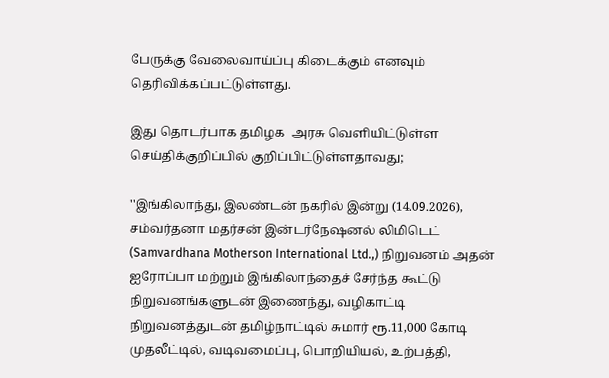பேருக்கு வேலைவாய்ப்பு கிடைக்கும் எனவும் தெரிவிக்கப்பட்டுள்ளது.

இது தொடர்பாக தமிழக  அரசு வெளியிட்டுள்ள செய்திக்குறிப்பில் குறிப்பிட்டுள்ளதாவது;

''இங்கிலாந்து, இலண்டன் நகரில் இன்று (14.09.2026), சம்வர்தனா மதர்சன் இன்டர்நேஷனல் லிமிடெட் (Samvardhana Motherson International Ltd.,) நிறுவனம் அதன் ஐரோப்பா மற்றும் இங்கிலாந்தைச் சேர்ந்த கூட்டு நிறுவனங்களுடன் இணைந்து, வழிகாட்டி நிறுவனத்துடன் தமிழ்நாட்டில் சுமார் ரூ.11,000 கோடி முதலீட்டில், வடிவமைப்பு, பொறியியல், உற்பத்தி,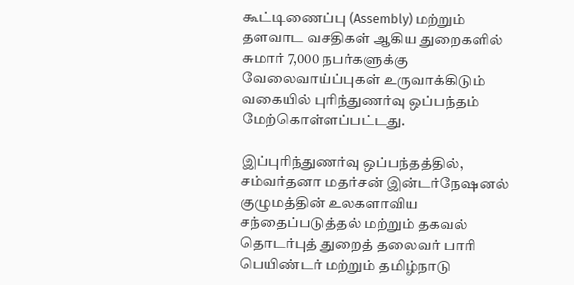கூட்டிணைப்பு (Assembly) மற்றும் தளவாட வசதிகள் ஆகிய துறைகளில் சுமார் 7,000 நபர்களுக்கு வேலைவாய்ப்புகள் உருவாக்கிடும் வகையில் புரிந்துணர்வு ஒப்பந்தம் மேற்கொள்ளப்பட்டது.

இப்புரிந்துணர்வு ஒப்பந்தத்தில், சம்வர்தனா மதர்சன் இன்டர்நேஷனல் குழுமத்தின் உலகளாவிய சந்தைப்படுத்தல் மற்றும் தகவல் தொடர்புத் துறைத் தலைவர் பாரி பெயிண்டர் மற்றும் தமிழ்நாடு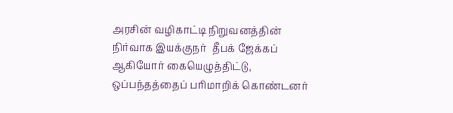அரசின் வழிகாட்டி நிறுவனத்தின் நிர்வாக இயக்குநர்  தீபக் ஜேக்கப் ஆகியோர் கையெழுத்திட்டு, ஒப்பந்தத்தைப் பரிமாறிக் கொண்டனர்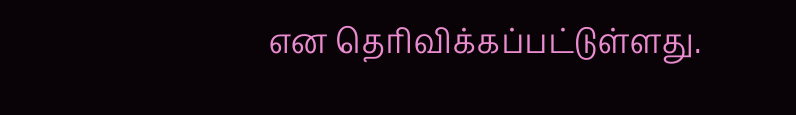என தெரிவிக்கப்பட்டுள்ளது.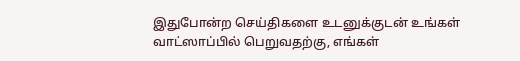இதுபோன்ற செய்திகளை உடனுக்குடன் உங்கள் வாட்ஸாப்பில் பெறுவதற்கு, எங்கள்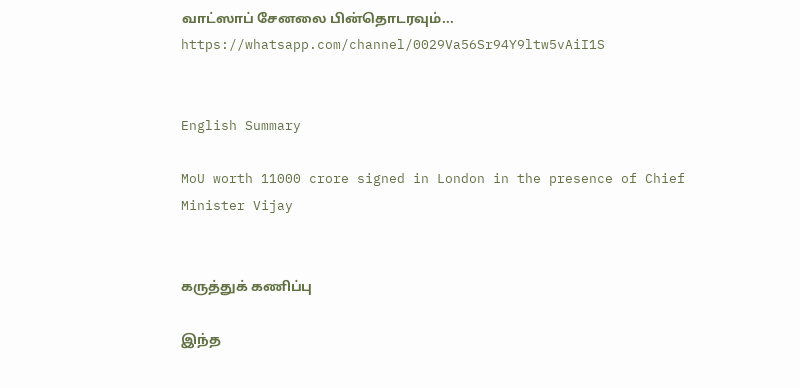வாட்ஸாப் சேனலை பின்தொடரவும்... https://whatsapp.com/channel/0029Va56Sr94Y9ltw5vAiI1S


English Summary

MoU worth 11000 crore signed in London in the presence of Chief Minister Vijay


கருத்துக் கணிப்பு

இந்த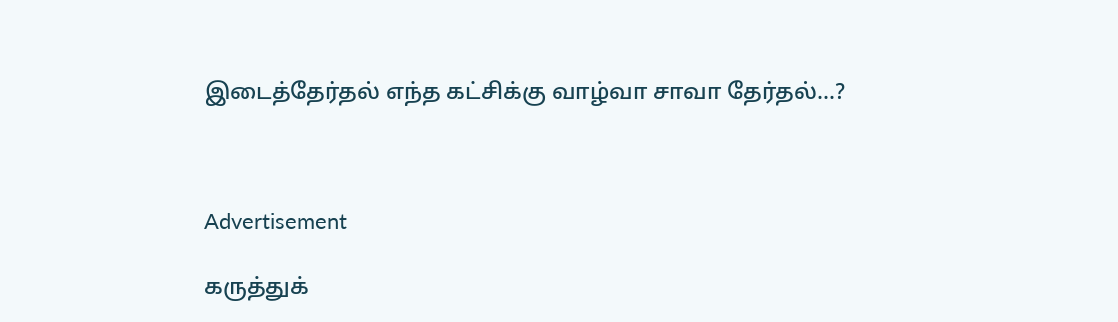இடைத்தேர்தல் எந்த கட்சிக்கு வாழ்வா சாவா தேர்தல்...?



Advertisement

கருத்துக்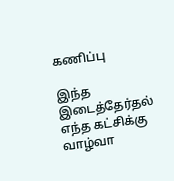கணிப்பு

இந்த இடைத்தேர்தல் எந்த கட்சிக்கு வாழ்வா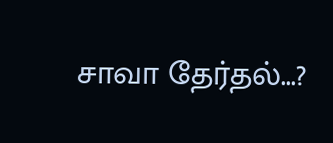சாவா தேர்தல்...?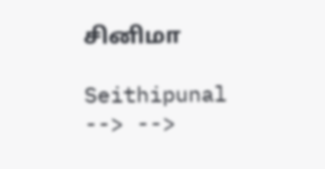சினிமா

Seithipunal
--> -->